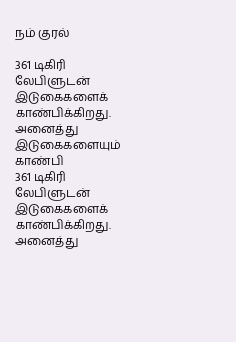நம் குரல்

361 டிகிரி லேபிளுடன் இடுகைகளைக் காண்பிக்கிறது. அனைத்து இடுகைகளையும் காண்பி
361 டிகிரி லேபிளுடன் இடுகைகளைக் காண்பிக்கிறது. அனைத்து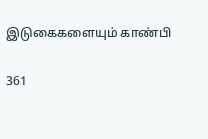இடுகைகளையும் காண்பி

361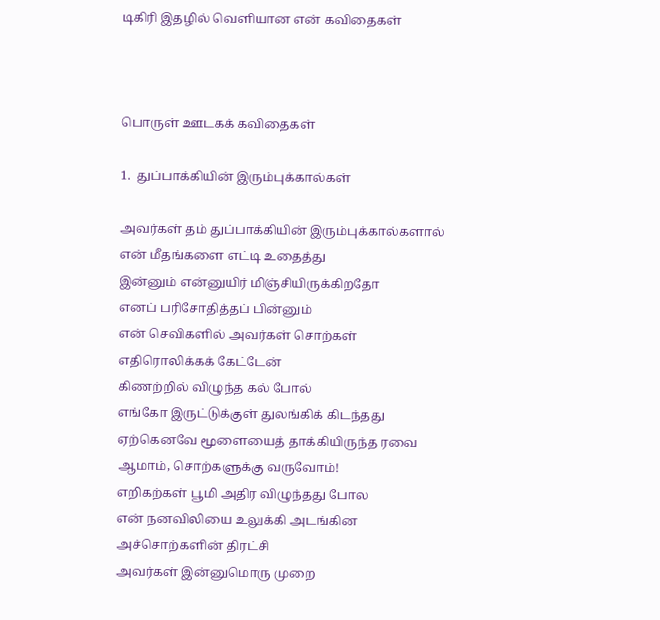டிகிரி இதழில் வெளியான என் கவிதைகள்



பொருள் ஊடகக் கவிதைகள்

1.  துப்பாக்கியின் இரும்புக்கால்கள்

அவர்கள் தம் துப்பாக்கியின் இரும்புக்கால்களால்
என் மீதங்களை எட்டி உதைத்து
இன்னும் என்னுயிர் மிஞ்சியிருக்கிறதோ
எனப் பரிசோதித்தப் பின்னும்
என் செவிகளில் அவர்கள் சொற்கள்
எதிரொலிக்கக் கேட்டேன்
கிணற்றில் விழுந்த கல் போல்
எங்கோ இருட்டுக்குள் துலங்கிக் கிடந்தது
ஏற்கெனவே மூளையைத் தாக்கியிருந்த ரவை
ஆமாம், சொற்களுக்கு வருவோம்!
எறிகற்கள் பூமி அதிர விழுந்தது போல
என் நனவிலியை உலுக்கி அடங்கின
அச்சொற்களின் திரட்சி
அவர்கள் இன்னுமொரு முறை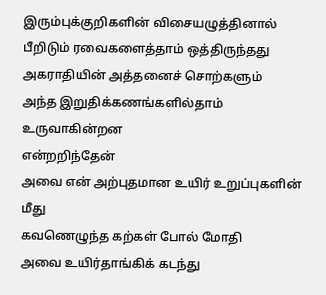இரும்புக்குறிகளின் விசையழுத்தினால்
பீறிடும் ரவைகளைத்தாம் ஒத்திருந்தது
அகராதியின் அத்தனைச் சொற்களும்
அந்த இறுதிக்கணங்களில்தாம் உருவாகின்றன
என்றறிந்தேன்
அவை என் அற்புதமான உயிர் உறுப்புகளின் மீது
கவணெழுந்த கற்கள் போல் மோதி
அவை உயிர்தாங்கிக் கடந்து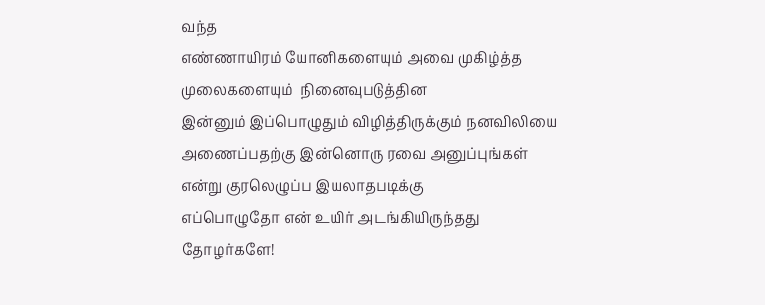வந்த
எண்ணாயிரம் யோனிகளையும் அவை முகிழ்த்த
முலைகளையும்  நினைவுபடுத்தின
இன்னும் இப்பொழுதும் விழித்திருக்கும் நனவிலியை
அணைப்பதற்கு இன்னொரு ரவை அனுப்புங்கள்
என்று குரலெழுப்ப இயலாதபடிக்கு
எப்பொழுதோ என் உயிர் அடங்கியிருந்தது
தோழர்களே!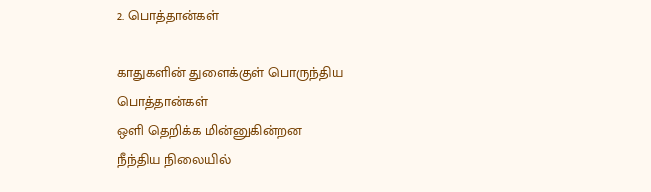2. பொத்தான்கள்

காதுகளின் துளைக்குள் பொருந்திய பொத்தான்கள்
ஒளி தெறிக்க மின்னுகின்றன
நீந்திய நிலையில்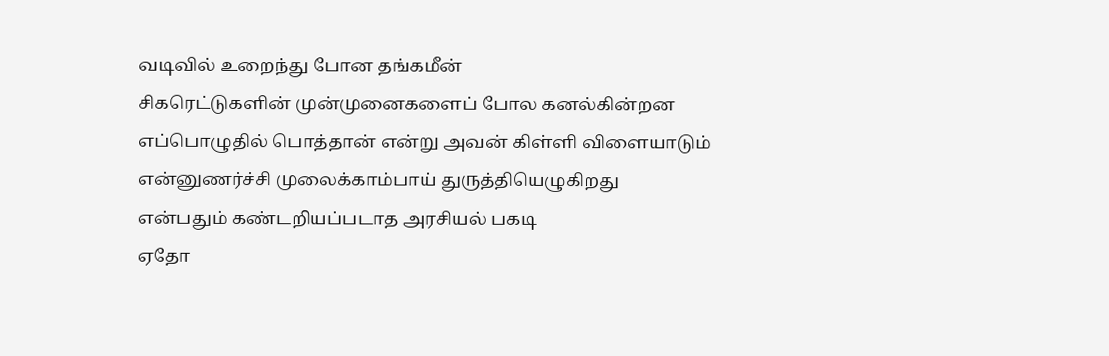வடிவில் உறைந்து போன தங்கமீன்
சிகரெட்டுகளின் முன்முனைகளைப் போல கனல்கின்றன
எப்பொழுதில் பொத்தான் என்று அவன் கிள்ளி விளையாடும்
என்னுணர்ச்சி முலைக்காம்பாய் துருத்தியெழுகிறது
என்பதும் கண்டறியப்படாத அரசியல் பகடி
ஏதோ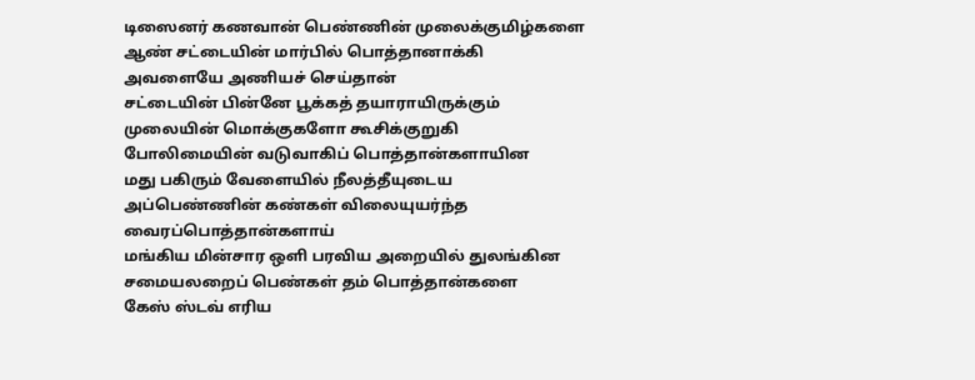டிஸைனர் கணவான் பெண்ணின் முலைக்குமிழ்களை
ஆண் சட்டையின் மார்பில் பொத்தானாக்கி
அவளையே அணியச் செய்தான்
சட்டையின் பின்னே பூக்கத் தயாராயிருக்கும்
முலையின் மொக்குகளோ கூசிக்குறுகி
போலிமையின் வடுவாகிப் பொத்தான்களாயின
மது பகிரும் வேளையில் நீலத்தீயுடைய
அப்பெண்ணின் கண்கள் விலையுயர்ந்த வைரப்பொத்தான்களாய்
மங்கிய மின்சார ஒளி பரவிய அறையில் துலங்கின
சமையலறைப் பெண்கள் தம் பொத்தான்களை
கேஸ் ஸ்டவ் எரிய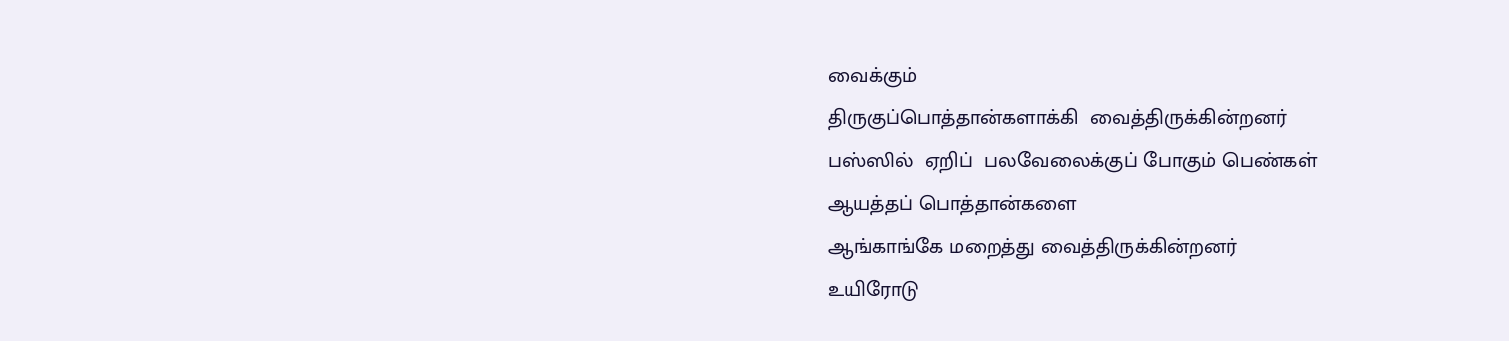வைக்கும்
திருகுப்பொத்தான்களாக்கி  வைத்திருக்கின்றனர்
பஸ்ஸில்  ஏறிப்  பலவேலைக்குப் போகும் பெண்கள்
ஆயத்தப் பொத்தான்களை
ஆங்காங்கே மறைத்து வைத்திருக்கின்றனர்
உயிரோடு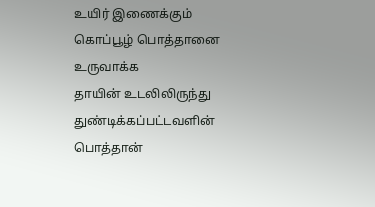உயிர் இணைக்கும் கொப்பூழ் பொத்தானை உருவாக்க
தாயின் உடலிலிருந்து துண்டிக்கப்பட்டவளின் பொத்தான்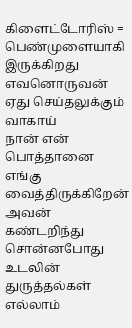கிளைட்டோரிஸ் = பெண்முளையாகி இருக்கிறது
எவனொருவன் ஏது செய்தலுக்கும் வாகாய்
நான் என் பொத்தானை எங்கு வைத்திருக்கிறேன்
அவன் கண்டறிந்து சொன்னபோது
உடலின் துருத்தல்கள் எல்லாம்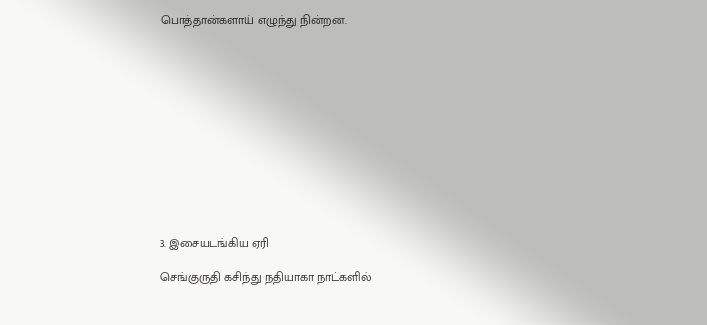பொத்தான்களாய் எழுந்து நின்றன.












3. இசையடங்கிய ஏரி

செங்குருதி கசிந்து நதியாகா நாட்களில்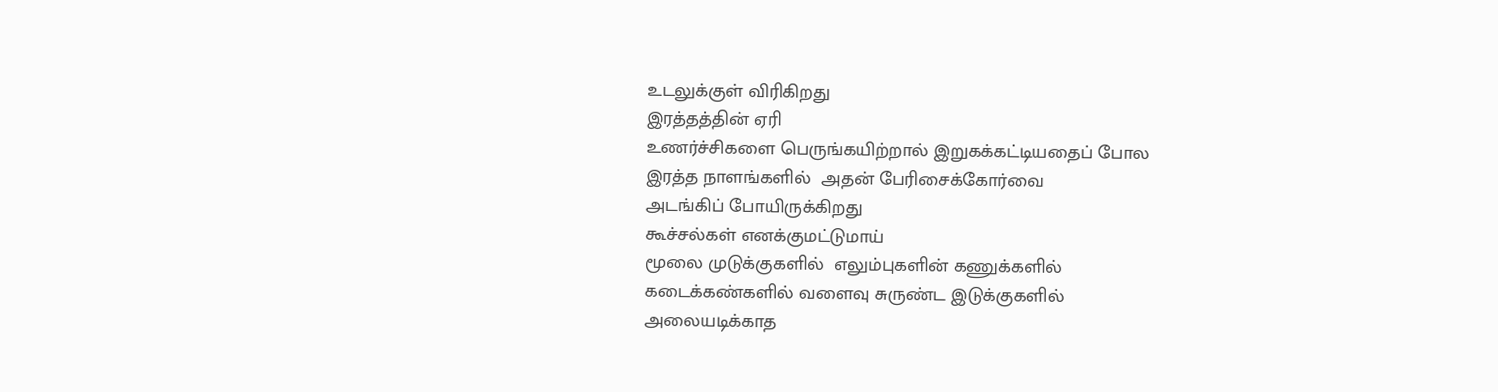உடலுக்குள் விரிகிறது
இரத்தத்தின் ஏரி
உணர்ச்சிகளை பெருங்கயிற்றால் இறுகக்கட்டியதைப் போல
இரத்த நாளங்களில்  அதன் பேரிசைக்கோர்வை
அடங்கிப் போயிருக்கிறது
கூச்சல்கள் எனக்குமட்டுமாய்
மூலை முடுக்குகளில்  எலும்புகளின் கணுக்களில்
கடைக்கண்களில் வளைவு சுருண்ட இடுக்குகளில்
அலையடிக்காத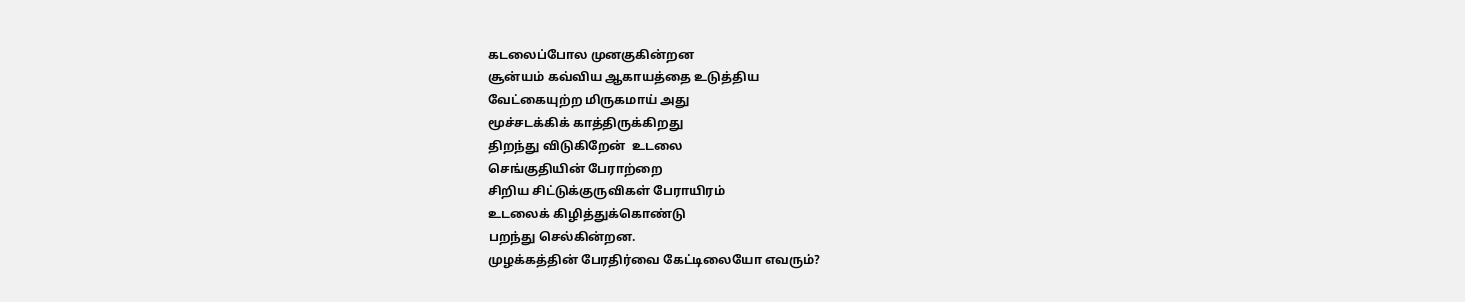கடலைப்போல முனகுகின்றன
சூன்யம் கவ்விய ஆகாயத்தை உடுத்திய
வேட்கையுற்ற மிருகமாய் அது
மூச்சடக்கிக் காத்திருக்கிறது
திறந்து விடுகிறேன்  உடலை
செங்குதியின் பேராற்றை
சிறிய சிட்டுக்குருவிகள் பேராயிரம்
உடலைக் கிழித்துக்கொண்டு
பறந்து செல்கின்றன.
முழக்கத்தின் பேரதிர்வை கேட்டிலையோ எவரும்?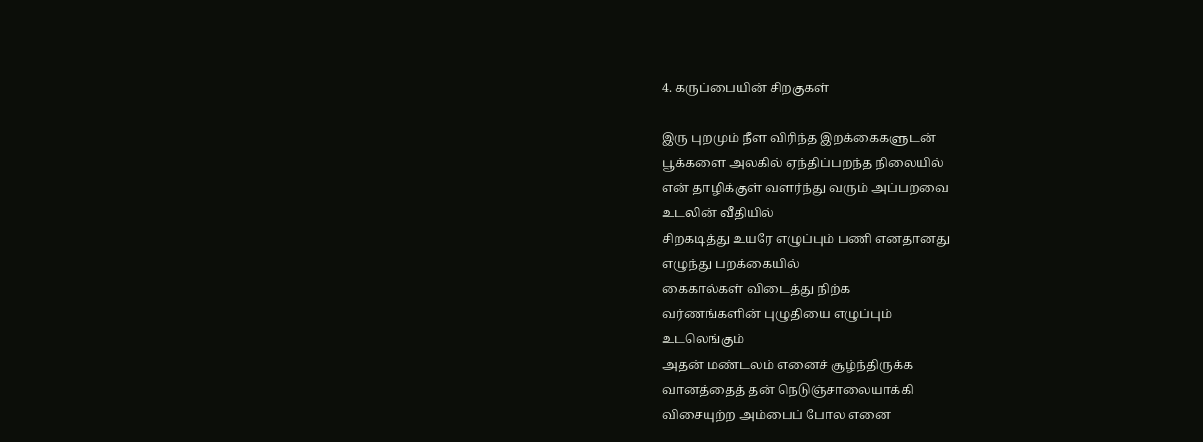4. கருப்பையின் சிறகுகள்

இரு புறமும் நீள விரிந்த இறக்கைகளுடன்
பூக்களை அலகில் ஏந்திப்பறந்த நிலையில்
என் தாழிக்குள் வளர்ந்து வரும் அப்பறவை
உடலின் வீதியில்
சிறகடித்து உயரே எழுப்பும் பணி எனதானது
எழுந்து பறக்கையில்
கைகால்கள் விடைத்து நிற்க
வர்ணங்களின் புழுதியை எழுப்பும்
உடலெங்கும்
அதன் மண்டலம் எனைச் சூழ்ந்திருக்க
வானத்தைத் தன் நெடுஞ்சாலையாக்கி
விசையுற்ற அம்பைப் போல எனை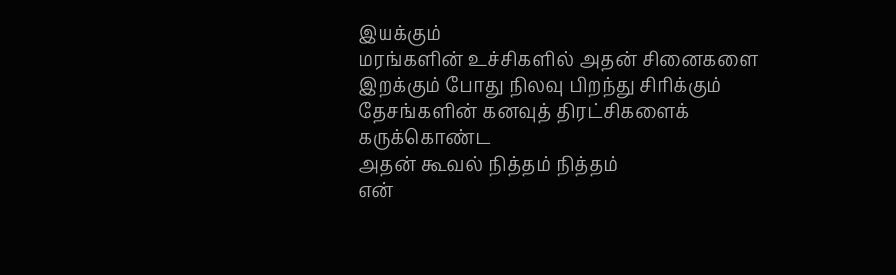இயக்கும்
மரங்களின் உச்சிகளில் அதன் சினைகளை
இறக்கும் போது நிலவு பிறந்து சிரிக்கும்
தேசங்களின் கனவுத் திரட்சிகளைக் கருக்கொண்ட
அதன் கூவல் நித்தம் நித்தம்
என்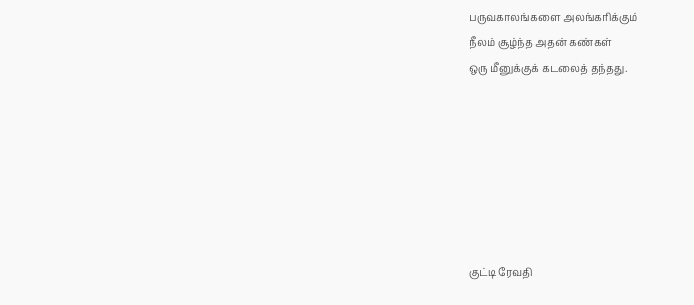பருவகாலங்களை அலங்கரிக்கும்
நீலம் சூழ்ந்த அதன் கண்கள்
ஒரு மீனுக்குக் கடலைத் தந்தது.







குட்டி ரேவதி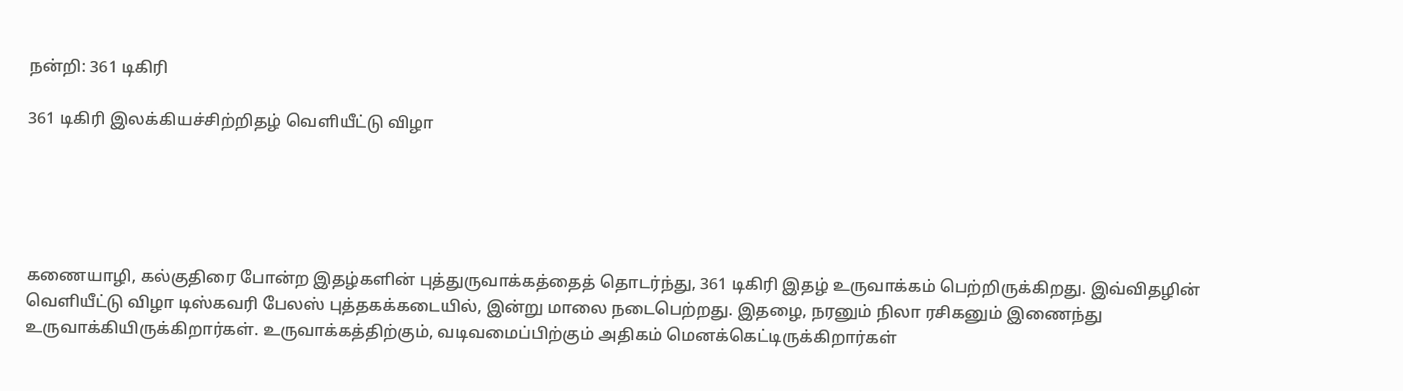நன்றி: 361 டிகிரி

361 டிகிரி இலக்கியச்சிற்றிதழ் வெளியீட்டு விழா





கணையாழி, கல்குதிரை போன்ற இதழ்களின் புத்துருவாக்கத்தைத் தொடர்ந்து, 361 டிகிரி இதழ் உருவாக்கம் பெற்றிருக்கிறது. இவ்விதழின்  வெளியீட்டு விழா டிஸ்கவரி பேலஸ் புத்தகக்கடையில், இன்று மாலை நடைபெற்றது. இதழை, நரனும் நிலா ரசிகனும் இணைந்து உருவாக்கியிருக்கிறார்கள். உருவாக்கத்திற்கும், வடிவமைப்பிற்கும் அதிகம் மெனக்கெட்டிருக்கிறார்கள்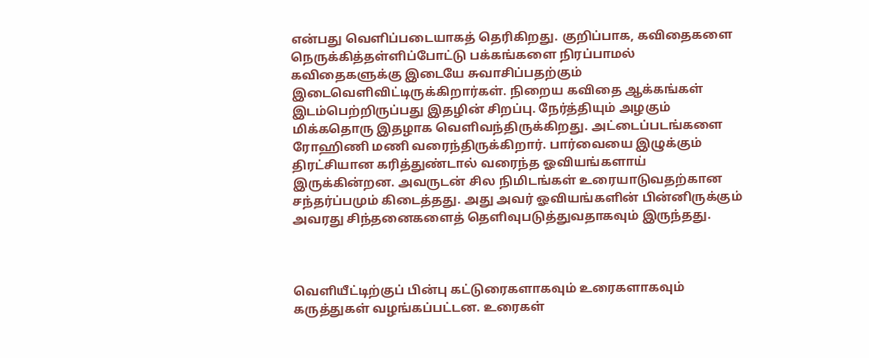என்பது வெளிப்படையாகத் தெரிகிறது. குறிப்பாக, கவிதைகளை நெருக்கித்தள்ளிப்போட்டு பக்கங்களை நிரப்பாமல் கவிதைகளுக்கு இடையே சுவாசிப்பதற்கும் இடைவெளிவிட்டிருக்கிறார்கள். நிறைய கவிதை ஆக்கங்கள் இடம்பெற்றிருப்பது இதழின் சிறப்பு. நேர்த்தியும் அழகும் மிக்கதொரு இதழாக வெளிவந்திருக்கிறது. அட்டைப்படங்களை ரோஹிணி மணி வரைந்திருக்கிறார். பார்வையை இழுக்கும் திரட்சியான கரித்துண்டால் வரைந்த ஓவியங்களாய் இருக்கின்றன. அவருடன் சில நிமிடங்கள் உரையாடுவதற்கான சந்தர்ப்பமும் கிடைத்தது. அது அவர் ஓவியங்களின் பின்னிருக்கும் அவரது சிந்தனைகளைத் தெளிவுபடுத்துவதாகவும் இருந்தது.



வெளியீட்டிற்குப் பின்பு கட்டுரைகளாகவும் உரைகளாகவும் கருத்துகள் வழங்கப்பட்டன. உரைகள்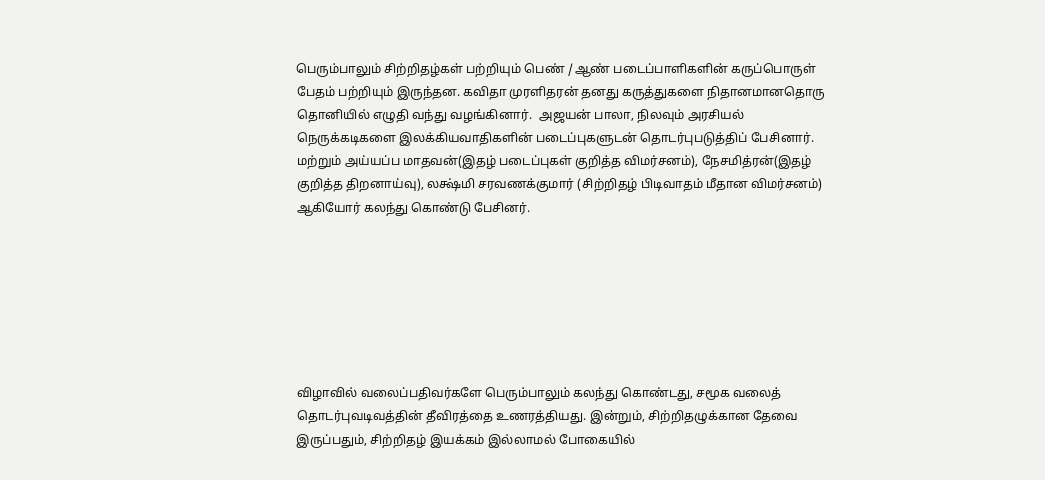பெரும்பாலும் சிற்றிதழ்கள் பற்றியும் பெண் / ஆண் படைப்பாளிகளின் கருப்பொருள் பேதம் பற்றியும் இருந்தன. கவிதா முரளிதரன் தனது கருத்துகளை நிதானமானதொரு தொனியில் எழுதி வந்து வழங்கினார்.  அஜயன் பாலா, நிலவும் அரசியல் நெருக்கடிகளை இலக்கியவாதிகளின் படைப்புகளுடன் தொடர்புபடுத்திப் பேசினார். மற்றும் அய்யப்ப மாதவன்(இதழ் படைப்புகள் குறித்த விமர்சனம்), நேசமித்ரன்(இதழ் குறித்த திறனாய்வு), லக்ஷ்மி சரவணக்குமார் (சிற்றிதழ் பிடிவாதம் மீதான விமர்சனம்) ஆகியோர் கலந்து கொண்டு பேசினர்.







விழாவில் வலைப்பதிவர்களே பெரும்பாலும் கலந்து கொண்டது, சமூக வலைத் தொடர்புவடிவத்தின் தீவிரத்தை உணரத்தியது. இன்றும், சிற்றிதழுக்கான தேவை இருப்பதும், சிற்றிதழ் இயக்கம் இல்லாமல் போகையில்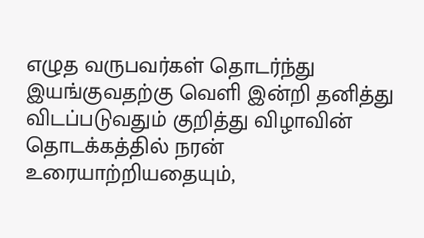எழுத வருபவர்கள் தொடர்ந்து இயங்குவதற்கு வெளி இன்றி தனித்து விடப்படுவதும் குறித்து விழாவின் தொடக்கத்தில் நரன் உரையாற்றியதையும்,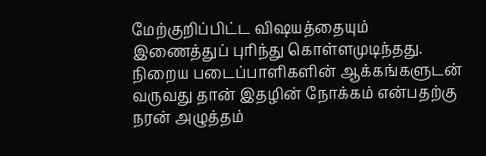மேற்குறிப்பிட்ட விஷயத்தையும் இணைத்துப் புரிந்து கொள்ளமுடிந்தது.  நிறைய படைப்பாளிகளின் ஆக்கங்களுடன் வருவது தான் இதழின் நோக்கம் என்பதற்கு நரன் அழுத்தம்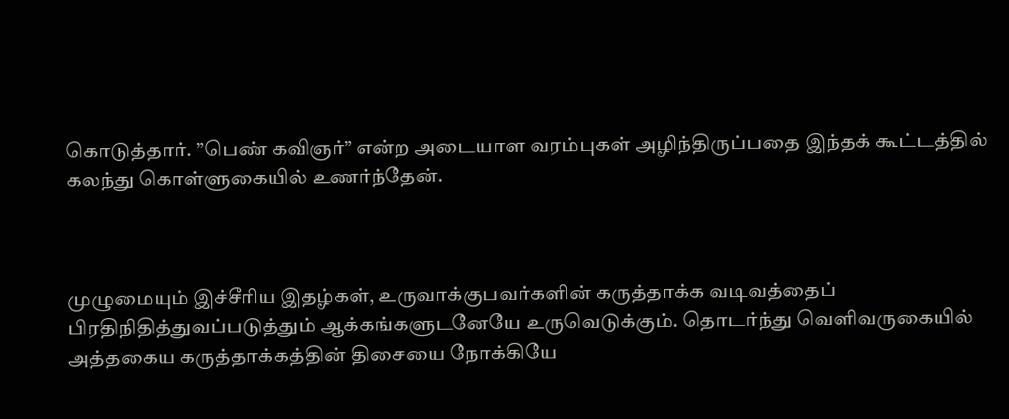கொடுத்தார். ”பெண் கவிஞர்” என்ற அடையாள வரம்புகள் அழிந்திருப்பதை இந்தக் கூட்டத்தில் கலந்து கொள்ளுகையில் உணர்ந்தேன்.



முழுமையும் இச்சீரிய இதழ்கள், உருவாக்குபவர்களின் கருத்தாக்க வடிவத்தைப் பிரதிநிதித்துவப்படுத்தும் ஆக்கங்களுடனேயே உருவெடுக்கும். தொடர்ந்து வெளிவருகையில் அத்தகைய கருத்தாக்கத்தின் திசையை நோக்கியே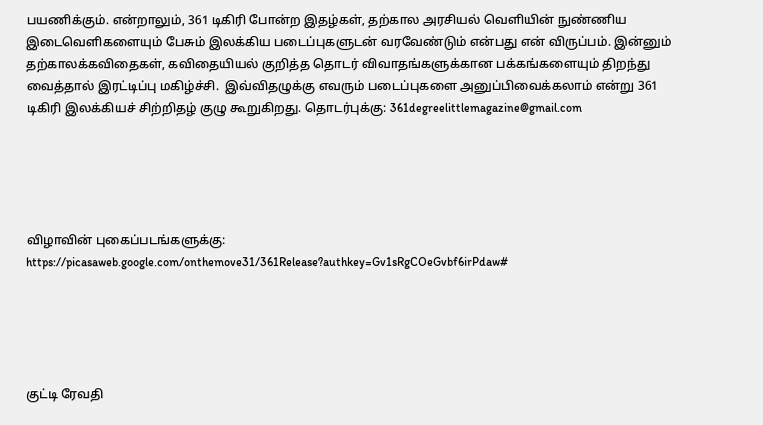பயணிக்கும். என்றாலும், 361 டிகிரி போன்ற இதழ்கள், தற்கால அரசியல் வெளியின் நுண்ணிய இடைவெளிகளையும் பேசும் இலக்கிய படைப்புகளுடன் வரவேண்டும் என்பது என் விருப்பம். இன்னும் தற்காலக்கவிதைகள், கவிதையியல் குறித்த தொடர் விவாதங்களுக்கான பக்கங்களையும் திறந்து வைத்தால் இரட்டிப்பு மகிழ்ச்சி.  இவ்விதழுக்கு எவரும் படைப்புகளை அனுப்பிவைக்கலாம் என்று 361 டிகிரி இலக்கியச் சிற்றிதழ் குழு கூறுகிறது. தொடர்புக்கு: 361degreelittlemagazine@gmail.com





விழாவின் புகைப்படங்களுக்கு: https://picasaweb.google.com/onthemove31/361Release?authkey=Gv1sRgCOeGvbf6irPdaw#





குட்டி ரேவதி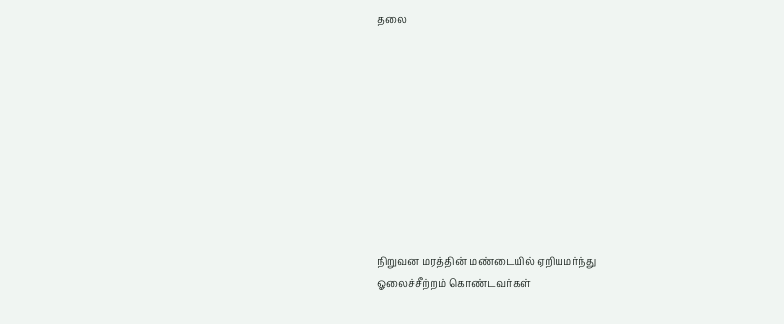தலை










நிறுவன மரத்தின் மண்டையில் ஏறியமர்ந்து
ஓலைச்சீற்றம் கொண்டவர்கள்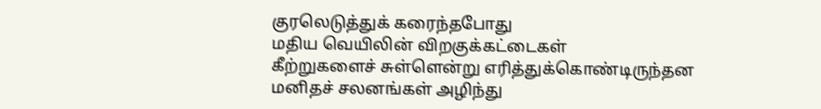குரலெடுத்துக் கரைந்தபோது
மதிய வெயிலின் விறகுக்கட்டைகள்
கீற்றுகளைச் சுள்ளென்று எரித்துக்கொண்டிருந்தன
மனிதச் சலனங்கள் அழிந்து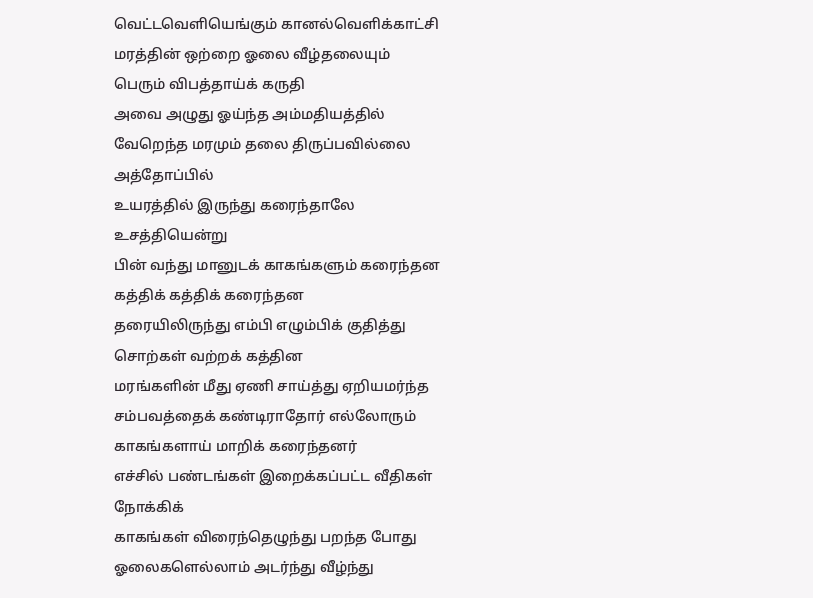வெட்டவெளியெங்கும் கானல்வெளிக்காட்சி
மரத்தின் ஒற்றை ஓலை வீழ்தலையும்
பெரும் விபத்தாய்க் கருதி
அவை அழுது ஓய்ந்த அம்மதியத்தில்
வேறெந்த மரமும் தலை திருப்பவில்லை அத்தோப்பில்
உயரத்தில் இருந்து கரைந்தாலே உசத்தியென்று
பின் வந்து மானுடக் காகங்களும் கரைந்தன
கத்திக் கத்திக் கரைந்தன
தரையிலிருந்து எம்பி எழும்பிக் குதித்து
சொற்கள் வற்றக் கத்தின
மரங்களின் மீது ஏணி சாய்த்து ஏறியமர்ந்த
சம்பவத்தைக் கண்டிராதோர் எல்லோரும்
காகங்களாய் மாறிக் கரைந்தனர்
எச்சில் பண்டங்கள் இறைக்கப்பட்ட வீதிகள் நோக்கிக்
காகங்கள் விரைந்தெழுந்து பறந்த போது
ஓலைகளெல்லாம் அடர்ந்து வீழ்ந்து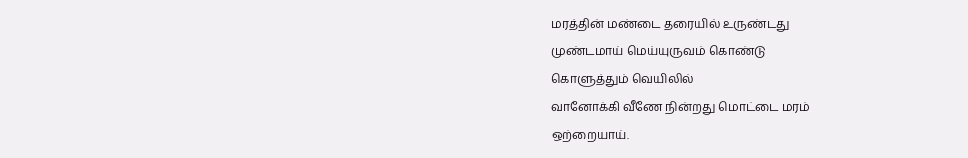மரத்தின் மண்டை தரையில் உருண்டது
முண்டமாய் மெய்யுருவம் கொண்டு
கொளுத்தும் வெயிலில்
வானோக்கி வீணே நின்றது மொட்டை மரம்
ஒற்றையாய்.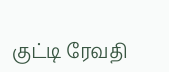குட்டி ரேவதி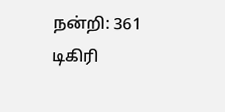நன்றி: 361 டிகிரி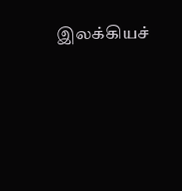இலக்கியச்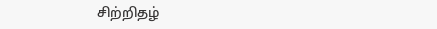சிற்றிதழ்